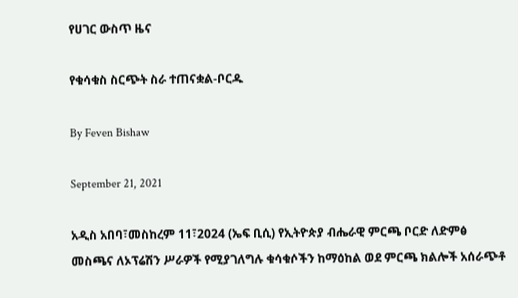የሀገር ውስጥ ዜና

የቁሳቁስ ስርጭት ስራ ተጠናቋል-ቦርዱ

By Feven Bishaw

September 21, 2021

አዲስ አበባ፣መስከረም 11፣2024 (ኤፍ ቢሲ) የኢትዮጵያ ብሔራዊ ምርጫ ቦርድ ለድምፅ መስጫና ለኦፕሬሽን ሥራዎች የሚያገለግሉ ቁሳቁሶችን ከማዕከል ወደ ምርጫ ክልሎች አሰራጭቶ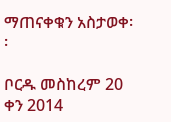ማጠናቀቁን አስታወቀ፡፡

ቦርዱ መስከረም 20 ቀን 2014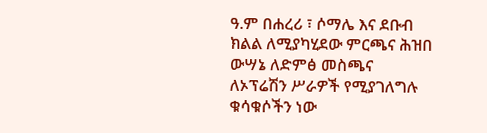ዓ.ም በሐረሪ ፣ ሶማሌ እና ደቡብ ክልል ለሚያካሂደው ምርጫና ሕዝበ ውሣኔ ለድምፅ መስጫና ለኦፕሬሽን ሥራዎች የሚያገለግሉ ቁሳቁሶችን ነው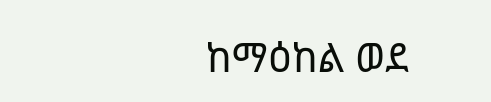ከማዕከል ወደ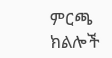ምርጫ ክልሎች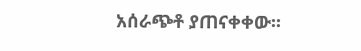አሰራጭቶ ያጠናቀቀው፡፡